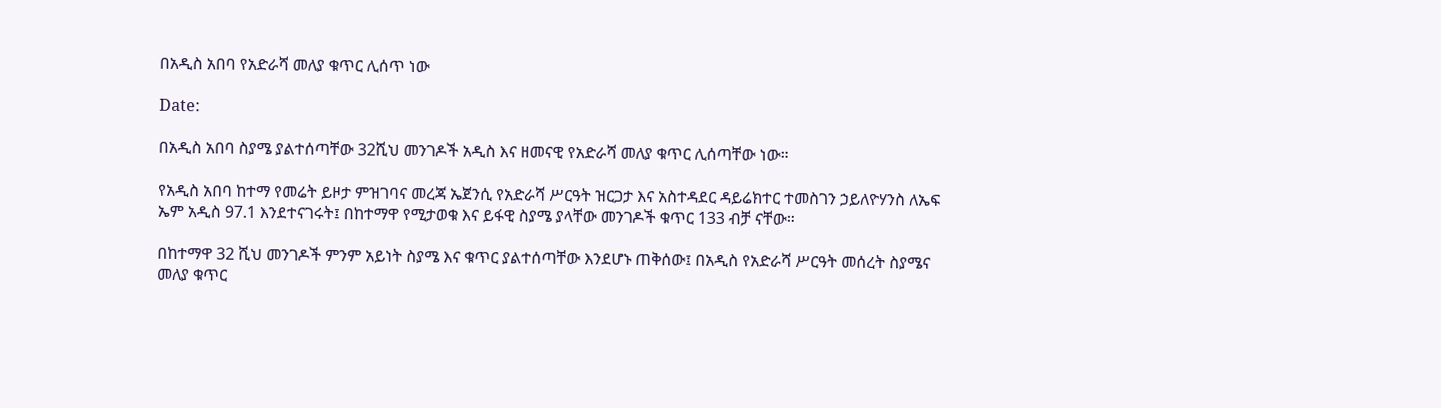በአዲስ አበባ የአድራሻ መለያ ቁጥር ሊሰጥ ነው

Date:

በአዲስ አበባ ስያሜ ያልተሰጣቸው 32ሺህ መንገዶች አዲስ እና ዘመናዊ የአድራሻ መለያ ቁጥር ሊሰጣቸው ነው።

የአዲስ አበባ ከተማ የመሬት ይዞታ ምዝገባና መረጃ ኤጀንሲ የአድራሻ ሥርዓት ዝርጋታ እና አስተዳደር ዳይሬክተር ተመስገን ኃይለዮሃንስ ለኤፍ ኤም አዲስ 97.1 እንደተናገሩት፤ በከተማዋ የሚታወቁ እና ይፋዊ ስያሜ ያላቸው መንገዶች ቁጥር 133 ብቻ ናቸው።

በከተማዋ 32 ሺህ መንገዶች ምንም አይነት ስያሜ እና ቁጥር ያልተሰጣቸው እንደሆኑ ጠቅሰው፤ በአዲስ የአድራሻ ሥርዓት መሰረት ስያሜና መለያ ቁጥር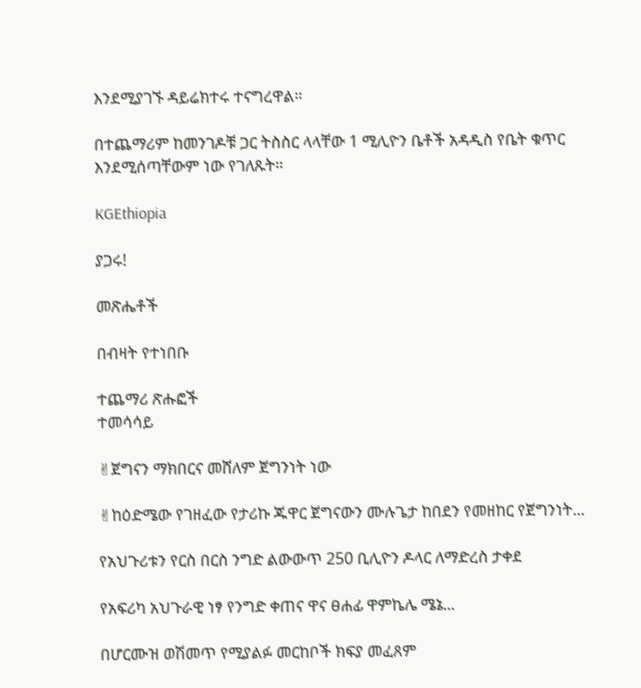እንደሚያገኙ ዳይሬክተሩ ተናግረዋል።

በተጨማሪም ከመንገዶቹ ጋር ትስስር ላላቸው 1 ሚሊዮን ቤቶች አዳዲስ የቤት ቁጥር እንደሚሰጣቸውም ነው የገለጹት።

KGEthiopia

ያጋሩ!

መጽሔቶች

በብዛት የተነበቡ

ተጨማሪ ጽሑፎች
ተመሳሳይ

✌ጀግናን ማክበርና መሸለም ጀግንነት ነው

✌ከዕድሜው የገዘፈው የታሪኩ ጁዋር ጀግናውን ሙሉጌታ ከበደን የመዘከር የጀግንነት...

የአህጉሪቱን የርስ በርስ ንግድ ልውውጥ 250 ቢሊዮን ዶላር ለማድረስ ታቀደ

የአፍሪካ አህጉራዊ ነፃ የንግድ ቀጠና ዋና ፀሐፊ ዋምኬሌ ሜኔ...

በሆርሙዝ ወሽመጥ የሚያልፉ መርከቦች ክፍያ መፈጸም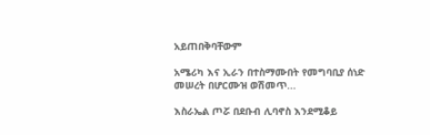አይጠበቅባቸውም

አሜሪካ እና ኢራን በተስማሙበት የመግባቢያ ሰነድ መሠረት በሆርሙዝ ወሽመጥ...

እስራኤል ጦሯ በደቡብ ሊባኖስ እንደሚቆይ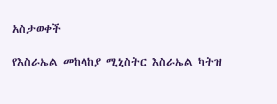አስታወቀች

የእስራኤል መከላከያ ሚኒስትር እስራኤል ካትዝ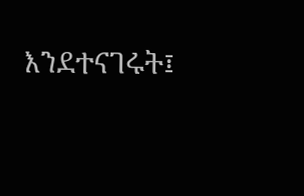እንደተናገሩት፤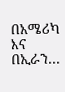በአሜሪካ እና በኢራን...